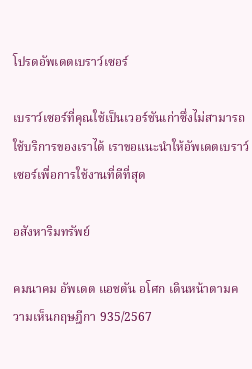โปรดอัพเดตเบราว์เซอร์

เบราว์เซอร์ที่คุณใช้เป็นเวอร์ชันเก่าซึ่งไม่สามารถใช้บริการของเราได้ เราขอแนะนำให้อัพเดตเบราว์เซอร์เพื่อการใช้งานที่ดีที่สุด

อสังหาริมทรัพย์

คมนาคม อัพเดต แอชตัน อโศก เดินหน้าตามความเห็นกฤษฎีกา 935/2567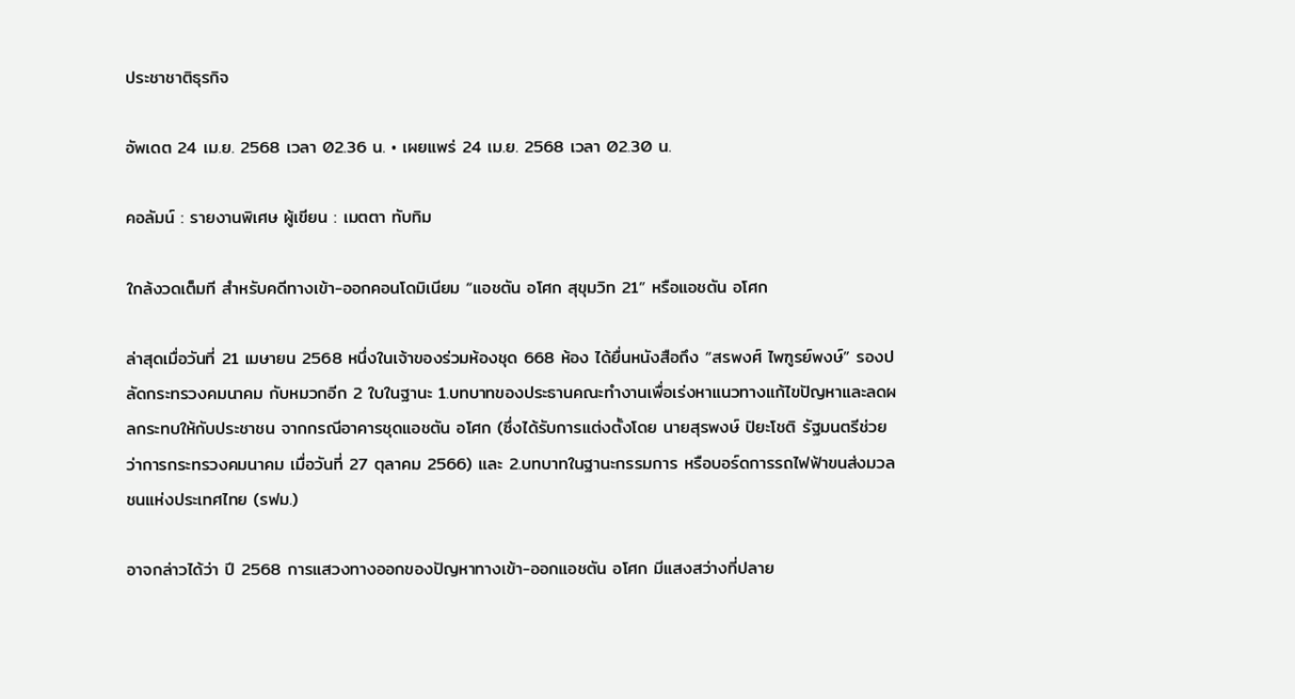ประชาชาติธุรกิจ

อัพเดต 24 เม.ย. 2568 เวลา 02.36 น. • เผยแพร่ 24 เม.ย. 2568 เวลา 02.30 น.

คอลัมน์ : รายงานพิเศษ ผู้เขียน : เมตตา ทับทิม

ใกล้งวดเต็มที สำหรับคดีทางเข้า-ออกคอนโดมิเนียม “แอชตัน อโศก สุขุมวิท 21” หรือแอชตัน อโศก

ล่าสุดเมื่อวันที่ 21 เมษายน 2568 หนึ่งในเจ้าของร่วมห้องชุด 668 ห้อง ได้ยื่นหนังสือถึง “สรพงศ์ ไพฑูรย์พงษ์” รองปลัดกระทรวงคมนาคม กับหมวกอีก 2 ใบในฐานะ 1.บทบาทของประธานคณะทำงานเพื่อเร่งหาแนวทางแก้ไขปัญหาและลดผลกระทบให้กับประชาชน จากกรณีอาคารชุดแอชตัน อโศก (ซึ่งได้รับการแต่งตั้งโดย นายสุรพงษ์ ปิยะโชติ รัฐมนตรีช่วยว่าการกระทรวงคมนาคม เมื่อวันที่ 27 ตุลาคม 2566) และ 2.บทบาทในฐานะกรรมการ หรือบอร์ดการรถไฟฟ้าขนส่งมวลชนแห่งประเทศไทย (รฟม.)

อาจกล่าวได้ว่า ปี 2568 การแสวงทางออกของปัญหาทางเข้า-ออกแอชตัน อโศก มีแสงสว่างที่ปลาย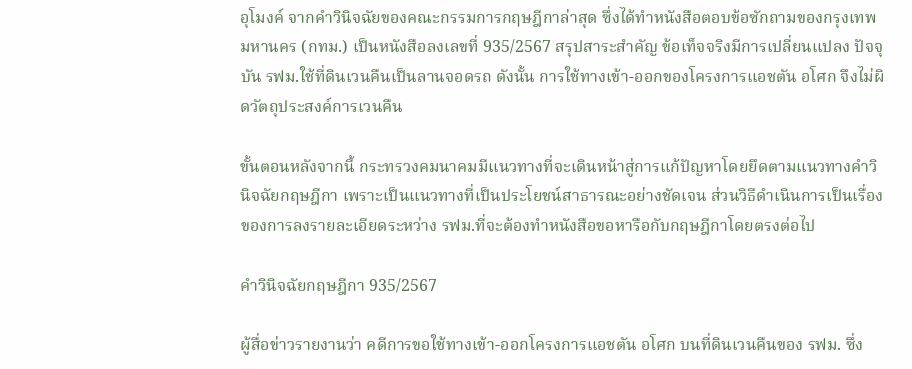อุโมงค์ จากคำวินิจฉัยของคณะกรรมการกฤษฎีกาล่าสุด ซึ่งได้ทำหนังสือตอบข้อซักถามของกรุงเทพมหานคร (กทม.) เป็นหนังสือลงเลขที่ 935/2567 สรุปสาระสำคัญ ข้อเท็จจริงมีการเปลี่ยนแปลง ปัจจุบัน รฟม.ใช้ที่ดินเวนคืนเป็นลานจอดรถ ดังนั้น การใช้ทางเข้า-ออกของโครงการแอชตัน อโศก จึงไม่ผิดวัตถุประสงค์การเวนคืน

ขั้นตอนหลังจากนี้ กระทรวงคมนาคมมีแนวทางที่จะเดินหน้าสู่การแก้ปัญหาโดยยึดตามแนวทางคำวินิจฉัยกฤษฎีกา เพราะเป็นแนวทางที่เป็นประโยชน์สาธารณะอย่างชัดเจน ส่วนวิธีดำเนินการเป็นเรื่องของการลงรายละเอียดระหว่าง รฟม.ที่จะต้องทำหนังสือขอหารือกับกฤษฎีกาโดยตรงต่อไป

คำวินิจฉัยกฤษฎีกา 935/2567

ผู้สื่อข่าวรายงานว่า คดีการขอใช้ทางเข้า-ออกโครงการแอชตัน อโศก บนที่ดินเวนคืนของ รฟม. ซึ่ง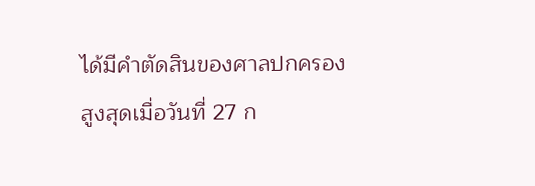ได้มีคำตัดสินของศาลปกครองสูงสุดเมื่อวันที่ 27 ก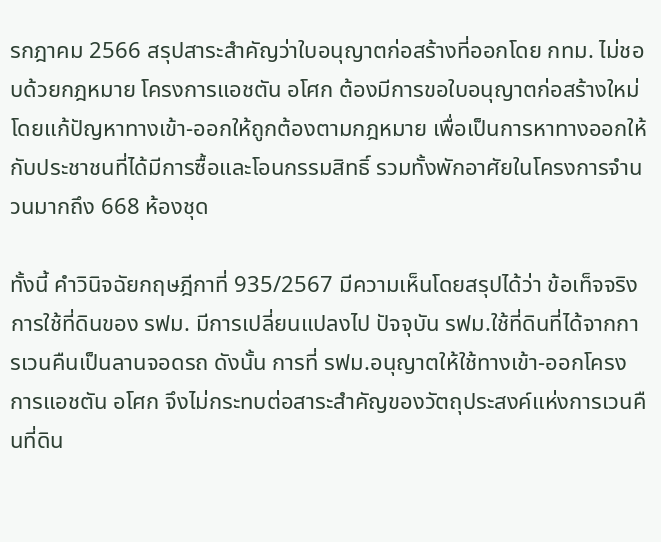รกฎาคม 2566 สรุปสาระสำคัญว่าใบอนุญาตก่อสร้างที่ออกโดย กทม. ไม่ชอบด้วยกฎหมาย โครงการแอชตัน อโศก ต้องมีการขอใบอนุญาตก่อสร้างใหม่ โดยแก้ปัญหาทางเข้า-ออกให้ถูกต้องตามกฎหมาย เพื่อเป็นการหาทางออกให้กับประชาชนที่ได้มีการซื้อและโอนกรรมสิทธิ์ รวมทั้งพักอาศัยในโครงการจำนวนมากถึง 668 ห้องชุด

ทั้งนี้ คำวินิจฉัยกฤษฎีกาที่ 935/2567 มีความเห็นโดยสรุปได้ว่า ข้อเท็จจริงการใช้ที่ดินของ รฟม. มีการเปลี่ยนแปลงไป ปัจจุบัน รฟม.ใช้ที่ดินที่ได้จากการเวนคืนเป็นลานจอดรถ ดังนั้น การที่ รฟม.อนุญาตให้ใช้ทางเข้า-ออกโครงการแอชตัน อโศก จึงไม่กระทบต่อสาระสำคัญของวัตถุประสงค์แห่งการเวนคืนที่ดิน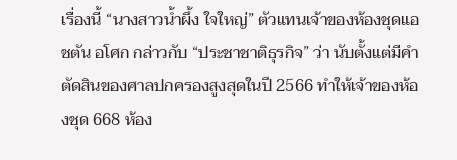เรื่องนี้ “นางสาวน้ำผึ้ง ใจใหญ่” ตัวแทนเจ้าของห้องชุดแอชตัน อโศก กล่าวกับ “ประชาชาติธุรกิจ” ว่า นับตั้งแต่มีคำตัดสินของศาลปกครองสูงสุดในปี 2566 ทำให้เจ้าของห้องชุด 668 ห้อง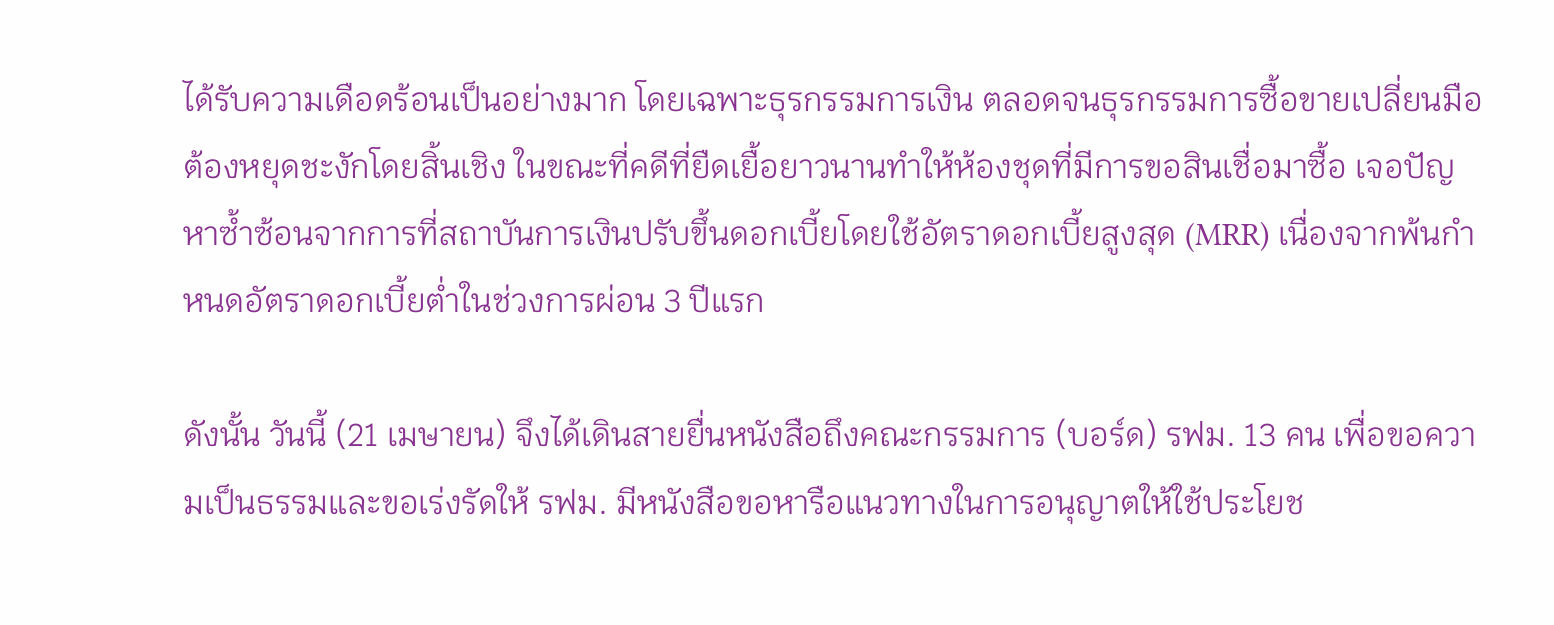ได้รับความเดือดร้อนเป็นอย่างมาก โดยเฉพาะธุรกรรมการเงิน ตลอดจนธุรกรรมการซื้อขายเปลี่ยนมือต้องหยุดชะงักโดยสิ้นเชิง ในขณะที่คดีที่ยืดเยื้อยาวนานทำให้ห้องชุดที่มีการขอสินเชื่อมาซื้อ เจอปัญหาซ้ำซ้อนจากการที่สถาบันการเงินปรับขึ้นดอกเบี้ยโดยใช้อัตราดอกเบี้ยสูงสุด (MRR) เนื่องจากพ้นกำหนดอัตราดอกเบี้ยต่ำในช่วงการผ่อน 3 ปีแรก

ดังนั้น วันนี้ (21 เมษายน) จึงได้เดินสายยื่นหนังสือถึงคณะกรรมการ (บอร์ด) รฟม. 13 คน เพื่อขอความเป็นธรรมและขอเร่งรัดให้ รฟม. มีหนังสือขอหารือแนวทางในการอนุญาตให้ใช้ประโยช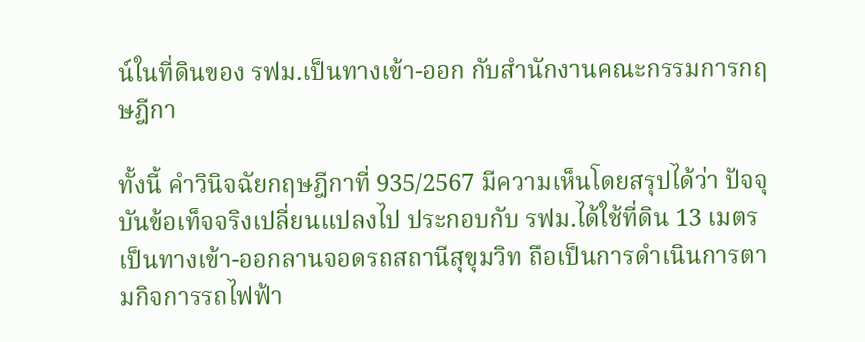น์ในที่ดินของ รฟม.เป็นทางเข้า-ออก กับสำนักงานคณะกรรมการกฤษฎีกา

ทั้งนี้ คำวินิจฉัยกฤษฎีกาที่ 935/2567 มีความเห็นโดยสรุปได้ว่า ปัจจุบันข้อเท็จจริงเปลี่ยนแปลงไป ประกอบกับ รฟม.ได้ใช้ที่ดิน 13 เมตร เป็นทางเข้า-ออกลานจอดรถสถานีสุขุมวิท ถือเป็นการดำเนินการตามกิจการรถไฟฟ้า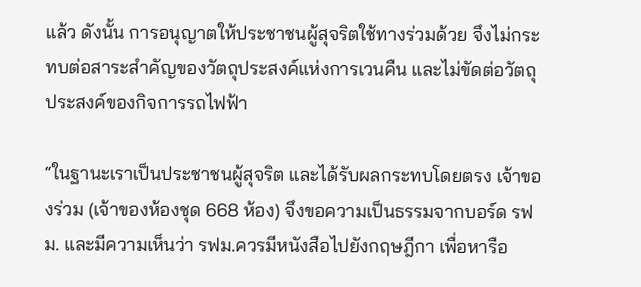แล้ว ดังนั้น การอนุญาตให้ประชาชนผู้สุจริตใช้ทางร่วมด้วย จึงไม่กระทบต่อสาระสำคัญของวัตถุประสงค์แห่งการเวนคืน และไม่ขัดต่อวัตถุประสงค์ของกิจการรถไฟฟ้า

“ในฐานะเราเป็นประชาชนผู้สุจริต และได้รับผลกระทบโดยตรง เจ้าของร่วม (เจ้าของห้องชุด 668 ห้อง) จึงขอความเป็นธรรมจากบอร์ด รฟม. และมีความเห็นว่า รฟม.ควรมีหนังสือไปยังกฤษฎีกา เพื่อหารือ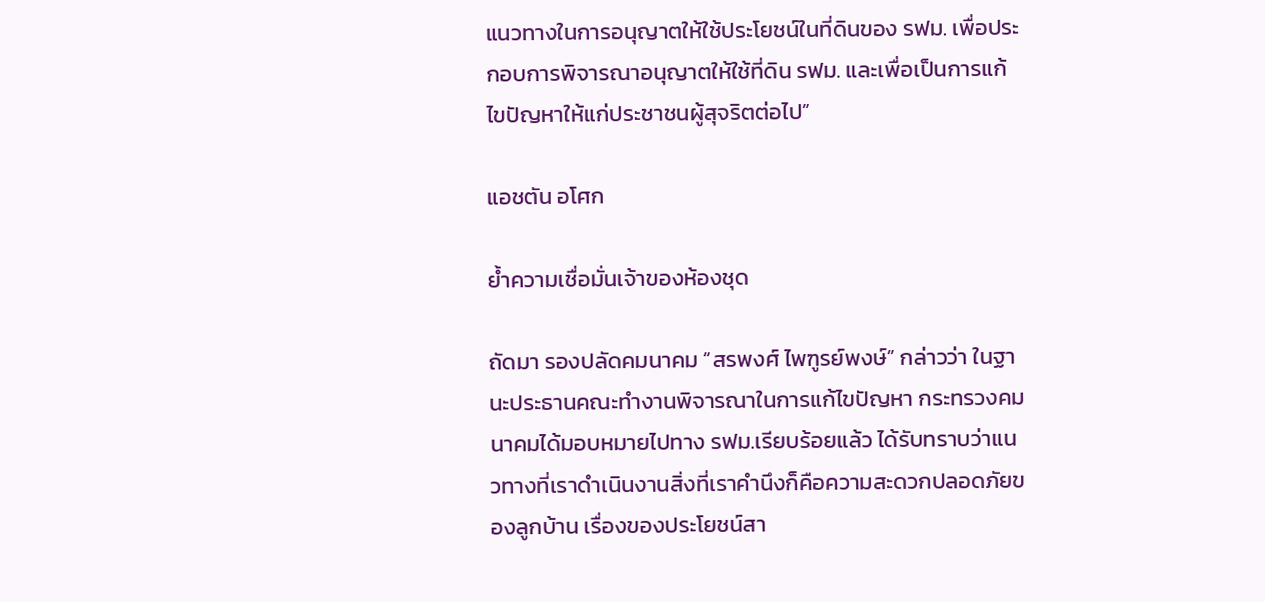แนวทางในการอนุญาตให้ใช้ประโยชน์ในที่ดินของ รฟม. เพื่อประกอบการพิจารณาอนุญาตให้ใช้ที่ดิน รฟม. และเพื่อเป็นการแก้ไขปัญหาให้แก่ประชาชนผู้สุจริตต่อไป”

แอชตัน อโศก

ย้ำความเชื่อมั่นเจ้าของห้องชุด

ถัดมา รองปลัดคมนาคม “สรพงศ์ ไพฑูรย์พงษ์” กล่าวว่า ในฐานะประธานคณะทำงานพิจารณาในการแก้ไขปัญหา กระทรวงคมนาคมได้มอบหมายไปทาง รฟม.เรียบร้อยแล้ว ได้รับทราบว่าแนวทางที่เราดำเนินงานสิ่งที่เราคำนึงก็คือความสะดวกปลอดภัยของลูกบ้าน เรื่องของประโยชน์สา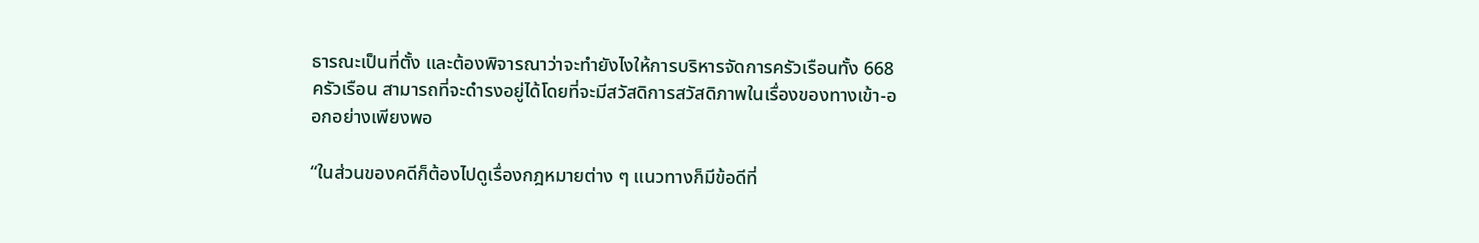ธารณะเป็นที่ตั้ง และต้องพิจารณาว่าจะทำยังไงให้การบริหารจัดการครัวเรือนทั้ง 668 ครัวเรือน สามารถที่จะดำรงอยู่ได้โดยที่จะมีสวัสดิการสวัสดิภาพในเรื่องของทางเข้า-ออกอย่างเพียงพอ

“ในส่วนของคดีก็ต้องไปดูเรื่องกฎหมายต่าง ๆ แนวทางก็มีข้อดีที่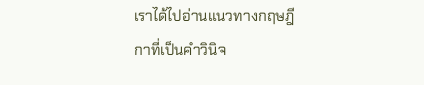เราได้ไปอ่านแนวทางกฤษฎีกาที่เป็นคำวินิจ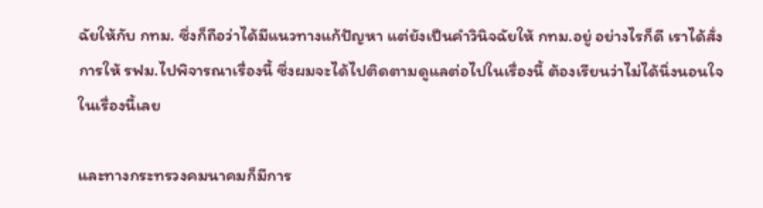ฉัยให้กับ กทม. ซึ่งก็ถือว่าได้มีแนวทางแก้ปัญหา แต่ยังเป็นคำวินิจฉัยให้ กทม.อยู่ อย่างไรก็ดี เราได้สั่งการให้ รฟม.ไปพิจารณาเรื่องนี้ ซึ่งผมจะได้ไปติดตามดูแลต่อไปในเรื่องนี้ ต้องเรียนว่าไม่ได้นิ่งนอนใจในเรื่องนี้เลย

และทางกระทรวงคมนาคมก็มีการ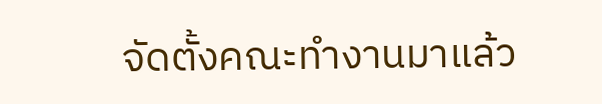จัดตั้งคณะทำงานมาแล้ว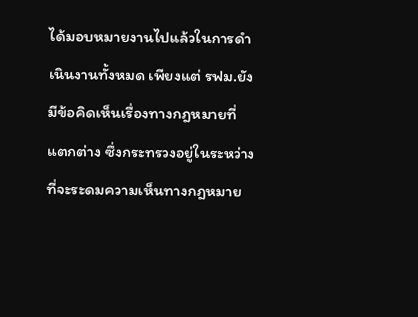ได้มอบหมายงานไปแล้วในการดำเนินงานทั้งหมด เพียงแต่ รฟม.ยังมีข้อคิดเห็นเรื่องทางกฎหมายที่แตกต่าง ซึ่งกระทรวงอยู่ในระหว่างที่จะระดมความเห็นทางกฎหมาย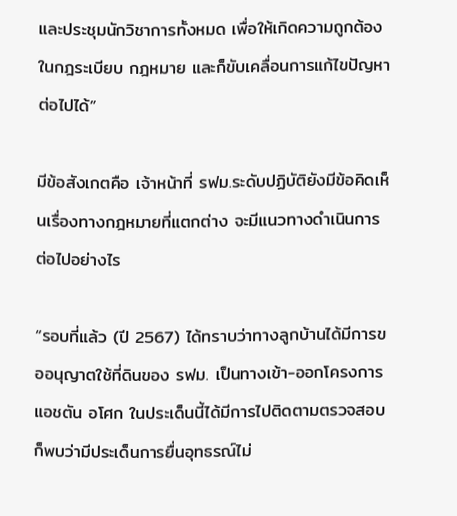และประชุมนักวิชาการทั้งหมด เพื่อให้เกิดความถูกต้องในกฎระเบียบ กฎหมาย และก็ขับเคลื่อนการแก้ไขปัญหาต่อไปได้”

มีข้อสังเกตคือ เจ้าหน้าที่ รฟม.ระดับปฏิบัติยังมีข้อคิดเห็นเรื่องทางกฎหมายที่แตกต่าง จะมีแนวทางดำเนินการต่อไปอย่างไร

“รอบที่แล้ว (ปี 2567) ได้ทราบว่าทางลูกบ้านได้มีการขออนุญาตใช้ที่ดินของ รฟม. เป็นทางเข้า-ออกโครงการแอชตัน อโศก ในประเด็นนี้ได้มีการไปติดตามตรวจสอบก็พบว่ามีประเด็นการยื่นอุทธรณ์ไม่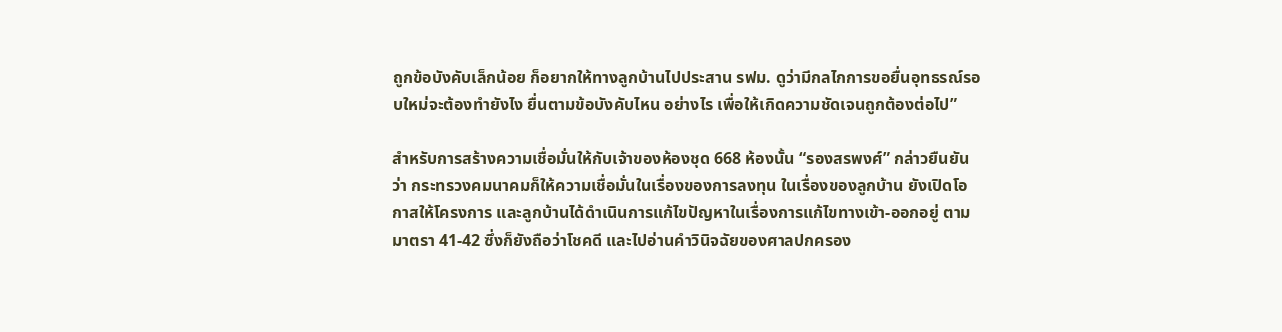ถูกข้อบังคับเล็กน้อย ก็อยากให้ทางลูกบ้านไปประสาน รฟม. ดูว่ามีกลไกการขอยื่นอุทธรณ์รอบใหม่จะต้องทำยังไง ยื่นตามข้อบังคับไหน อย่างไร เพื่อให้เกิดความชัดเจนถูกต้องต่อไป”

สำหรับการสร้างความเชื่อมั่นให้กับเจ้าของห้องชุด 668 ห้องนั้น “รองสรพงศ์” กล่าวยืนยันว่า กระทรวงคมนาคมก็ให้ความเชื่อมั่นในเรื่องของการลงทุน ในเรื่องของลูกบ้าน ยังเปิดโอกาสให้โครงการ และลูกบ้านได้ดำเนินการแก้ไขปัญหาในเรื่องการแก้ไขทางเข้า-ออกอยู่ ตามมาตรา 41-42 ซึ่งก็ยังถือว่าโชคดี และไปอ่านคำวินิจฉัยของศาลปกครอง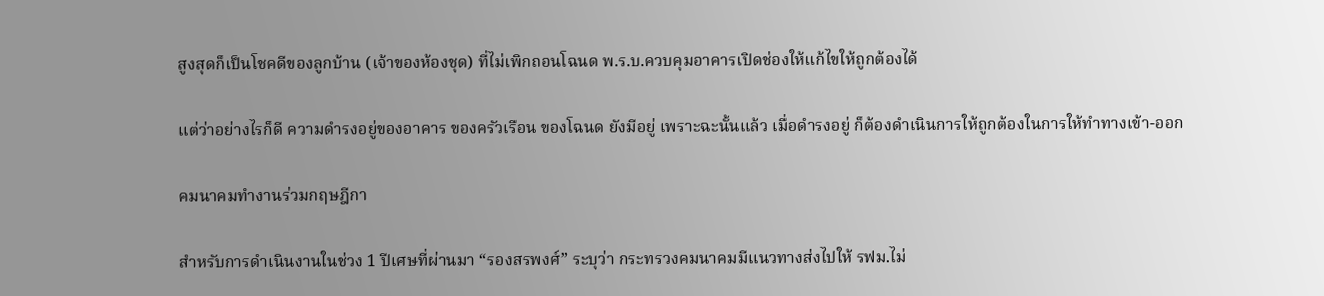สูงสุดก็เป็นโชคดีของลูกบ้าน (เจ้าของห้องชุด) ที่ไม่เพิกถอนโฉนด พ.ร.บ.ควบคุมอาคารเปิดช่องให้แก้ไขให้ถูกต้องได้

แต่ว่าอย่างไรก็ดี ความดำรงอยู่ของอาคาร ของครัวเรือน ของโฉนด ยังมีอยู่ เพราะฉะนั้นแล้ว เมื่อดำรงอยู่ ก็ต้องดำเนินการให้ถูกต้องในการให้ทำทางเข้า-ออก

คมนาคมทำงานร่วมกฤษฎีกา

สำหรับการดำเนินงานในช่วง 1 ปีเศษที่ผ่านมา “รองสรพงศ์” ระบุว่า กระทรวงคมนาคมมีแนวทางส่งไปให้ รฟม.ไม่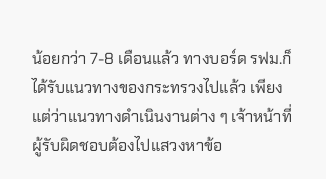น้อยกว่า 7-8 เดือนแล้ว ทางบอร์ด รฟม.ก็ได้รับแนวทางของกระทรวงไปแล้ว เพียงแต่ว่าแนวทางดำเนินงานต่าง ๆ เจ้าหน้าที่ผู้รับผิดชอบต้องไปแสวงหาข้อ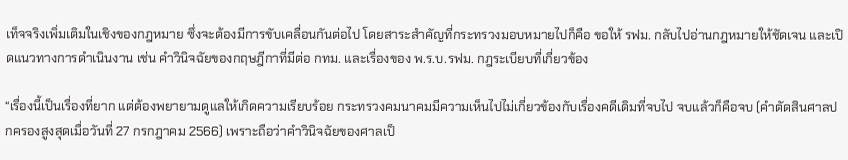เท็จจริงเพิ่มเติมในเชิงของกฎหมาย ซึ่งจะต้องมีการขับเคลื่อนกันต่อไป โดยสาระสำคัญที่กระทรวงมอบหมายไปก็คือ ขอให้ รฟม. กลับไปอ่านกฎหมายให้ชัดเจน และเปิดแนวทางการดำเนินงาน เช่น คำวินิจฉัยของกฤษฎีกาที่มีต่อ กทม. และเรื่องของ พ.ร.บ.รฟม. กฎระเบียบที่เกี่ยวข้อง

“เรื่องนี้เป็นเรื่องที่ยาก แต่ต้องพยายามดูแลให้เกิดความเรียบร้อย กระทรวงคมนาคมมีความเห็นไปไม่เกี่ยวข้องกับเรื่องคดีเดิมที่จบไป จบแล้วก็คือจบ (คำตัดสินศาลปกครองสูงสุดเมื่อวันที่ 27 กรกฎาคม 2566) เพราะถือว่าคำวินิจฉัยของศาลเป็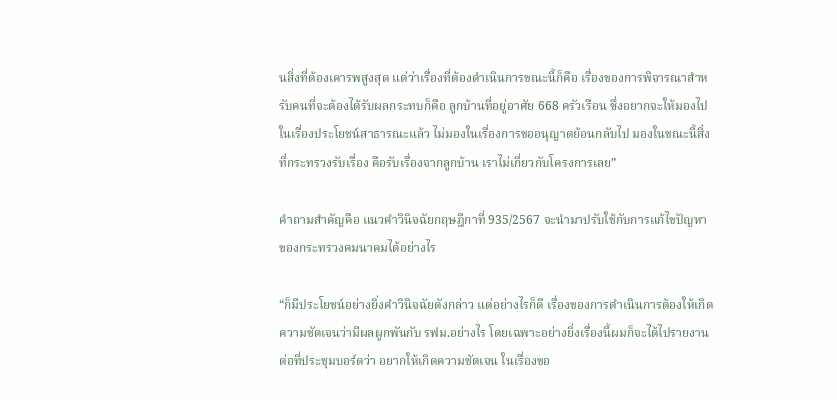นสิ่งที่ต้องเคารพสูงสุด แต่ว่าเรื่องที่ต้องดำเนินการขณะนี้ก็คือ เรื่องของการพิจารณาสำหรับคนที่จะต้องได้รับผลกระทบก็คือ ลูกบ้านที่อยู่อาศัย 668 ครัวเรือน ซึ่งอยากจะให้มองไปในเรื่องประโยชน์สาธารณะแล้ว ไม่มองในเรื่องการขออนุญาตย้อนกลับไป มองในขณะนี้สิ่งที่กระทรวงรับเรื่อง คือรับเรื่องจากลูกบ้าน เราไม่เกี่ยวกับโครงการเลย”

คำถามสำคัญคือ แนวคำวินิจฉัยกฤษฎีกาที่ 935/2567 จะนำมาปรับใช้กับการแก้ไขปัญหาของกระทรวงคมนาคมได้อย่างไร

“ก็มีประโยชน์อย่างยิ่งคำวินิจฉัยดังกล่าว แต่อย่างไรก็ดี เรื่องของการดำเนินการต้องให้เกิดความชัดเจนว่ามีผลผูกพันกับ รฟม.อย่างไร โดยเฉพาะอย่างยิ่งเรื่องนี้ผมก็จะได้ไปรายงานต่อที่ประชุมบอร์ดว่า อยากให้เกิดความชัดเจน ในเรื่องขอ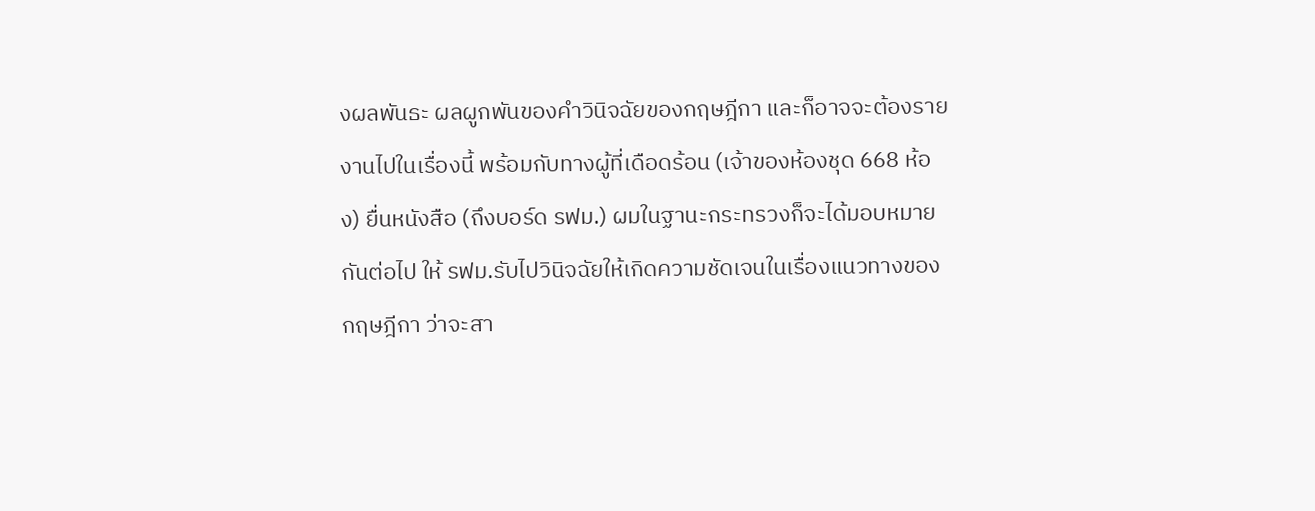งผลพันธะ ผลผูกพันของคำวินิจฉัยของกฤษฎีกา และก็อาจจะต้องรายงานไปในเรื่องนี้ พร้อมกับทางผู้ที่เดือดร้อน (เจ้าของห้องชุด 668 ห้อง) ยื่นหนังสือ (ถึงบอร์ด รฟม.) ผมในฐานะกระทรวงก็จะได้มอบหมายกันต่อไป ให้ รฟม.รับไปวินิจฉัยให้เกิดความชัดเจนในเรื่องแนวทางของกฤษฎีกา ว่าจะสา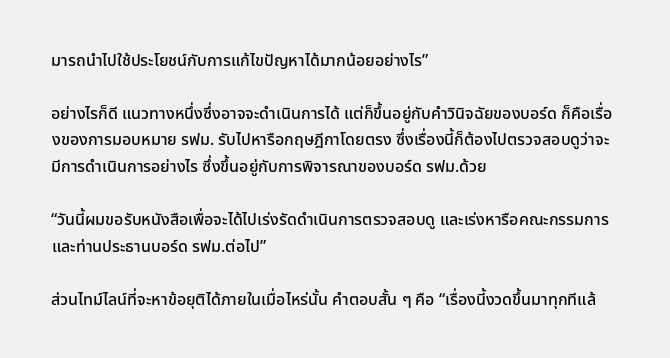มารถนำไปใช้ประโยชน์กับการแก้ไขปัญหาได้มากน้อยอย่างไร”

อย่างไรก็ดี แนวทางหนึ่งซึ่งอาจจะดำเนินการได้ แต่ก็ขึ้นอยู่กับคำวินิจฉัยของบอร์ด ก็คือเรื่องของการมอบหมาย รฟม. รับไปหารือกฤษฎีกาโดยตรง ซึ่งเรื่องนี้ก็ต้องไปตรวจสอบดูว่าจะมีการดำเนินการอย่างไร ซึ่งขึ้นอยู่กับการพิจารณาของบอร์ด รฟม.ด้วย

“วันนี้ผมขอรับหนังสือเพื่อจะได้ไปเร่งรัดดำเนินการตรวจสอบดู และเร่งหารือคณะกรรมการและท่านประธานบอร์ด รฟม.ต่อไป”

ส่วนไทม์ไลน์ที่จะหาข้อยุติได้ภายในเมื่อไหร่นั้น คำตอบสั้น ๆ คือ “เรื่องนี้งวดขึ้นมาทุกทีแล้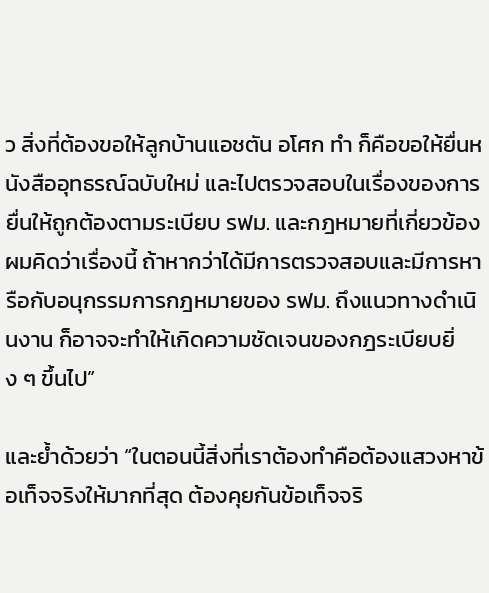ว สิ่งที่ต้องขอให้ลูกบ้านแอชตัน อโศก ทำ ก็คือขอให้ยื่นหนังสืออุทธรณ์ฉบับใหม่ และไปตรวจสอบในเรื่องของการยื่นให้ถูกต้องตามระเบียบ รฟม. และกฎหมายที่เกี่ยวข้อง ผมคิดว่าเรื่องนี้ ถ้าหากว่าได้มีการตรวจสอบและมีการหารือกับอนุกรรมการกฎหมายของ รฟม. ถึงแนวทางดำเนินงาน ก็อาจจะทำให้เกิดความชัดเจนของกฎระเบียบยิ่ง ๆ ขึ้นไป”

และย้ำด้วยว่า “ในตอนนี้สิ่งที่เราต้องทำคือต้องแสวงหาข้อเท็จจริงให้มากที่สุด ต้องคุยกันข้อเท็จจริ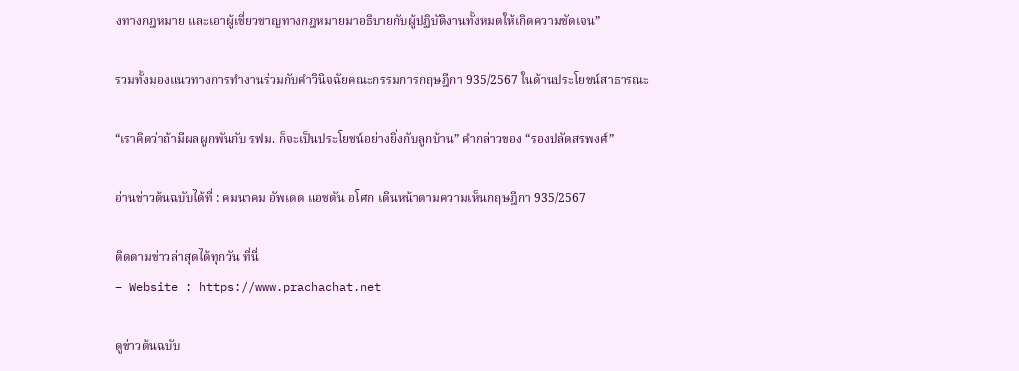งทางกฎหมาย และเอาผู้เชี่ยวชาญทางกฎหมายมาอธิบายกับผู้ปฏิบัติงานทั้งหมดให้เกิดความชัดเจน”

รวมทั้งมองแนวทางการทำงานร่วมกับคำวินิจฉัยคณะกรรมการกฤษฎีกา 935/2567 ในด้านประโยชน์สาธารณะ

“เราคิดว่าถ้ามีผลผูกพันกับ รฟม. ก็จะเป็นประโยชน์อย่างยิ่งกับลูกบ้าน” คำกล่าวของ “รองปลัดสรพงศ์”

อ่านข่าวต้นฉบับได้ที่ : คมนาคม อัพเดต แอชตัน อโศก เดินหน้าตามความเห็นกฤษฎีกา 935/2567

ติดตามข่าวล่าสุดได้ทุกวัน ที่นี่
– Website : https://www.prachachat.net

ดูข่าวต้นฉบับ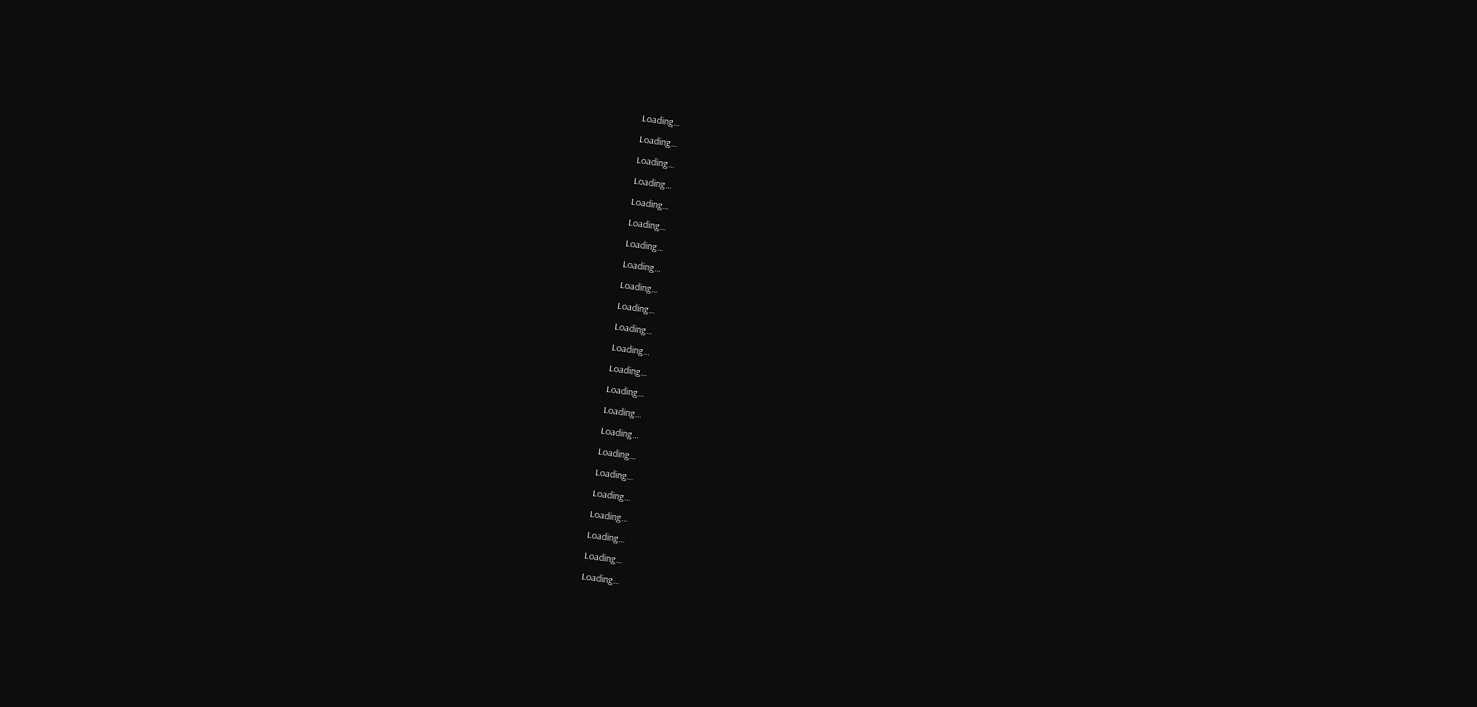Loading...
Loading...
Loading...
Loading...
Loading...
Loading...
Loading...
Loading...
Loading...
Loading...
Loading...
Loading...
Loading...
Loading...
Loading...
Loading...
Loading...
Loading...
Loading...
Loading...
Loading...
Loading...
Loading...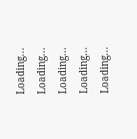Loading...
Loading...
Loading...
Loading...
Loading...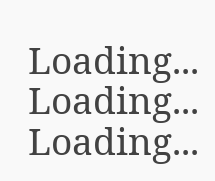Loading...
Loading...
Loading...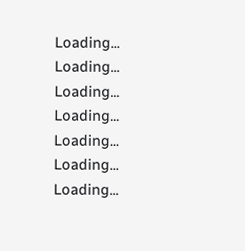Loading...
Loading...
Loading...
Loading...
Loading...
Loading...
Loading...